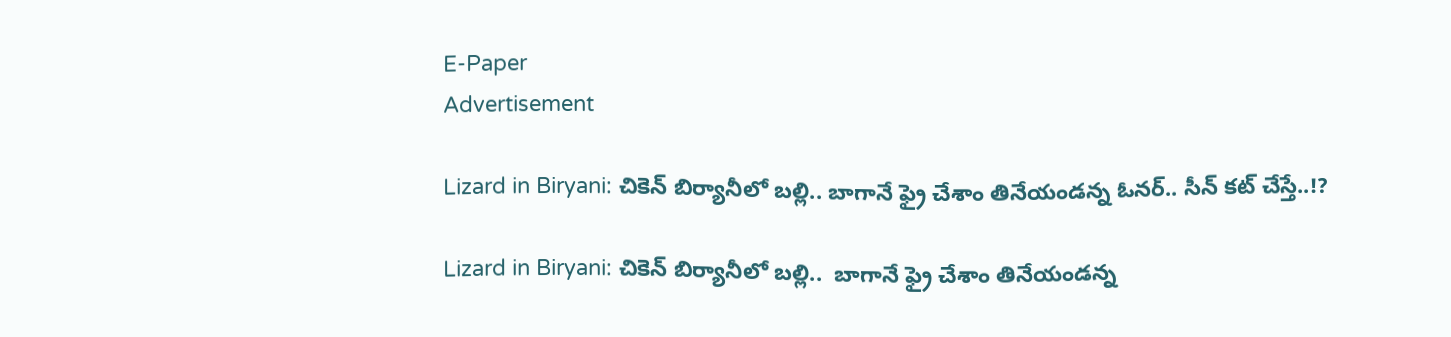E-Paper
Advertisement

Lizard in Biryani: చికెన్ బిర్యానీలో బల్లి.. బాగానే ఫ్రై చేశాం తినేయండన్న ఓనర్.. సీన్ కట్ చేస్తే..!?

Lizard in Biryani: చికెన్ బిర్యానీలో బల్లి..  బాగానే ఫ్రై చేశాం తినేయండన్న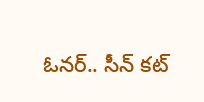ఓనర్.. సీన్ కట్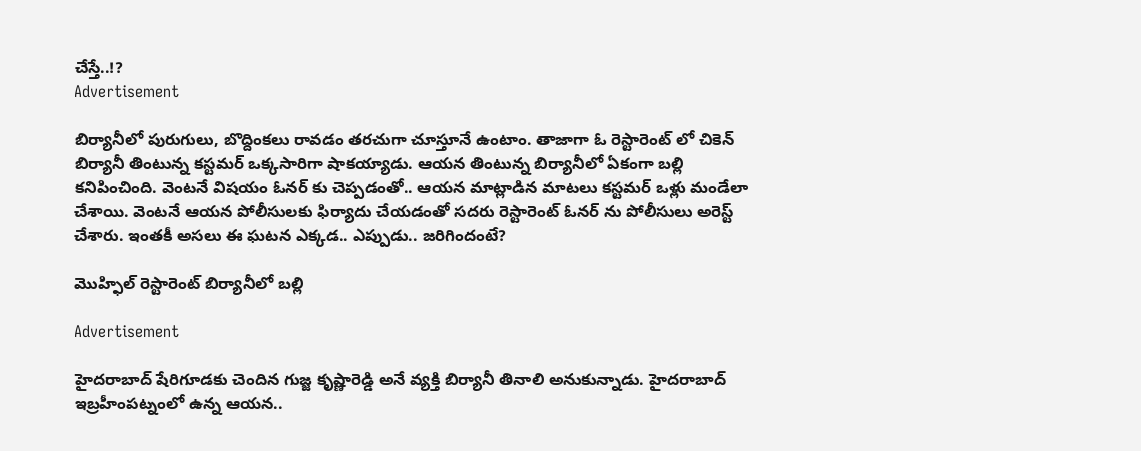చేస్తే..!?
Advertisement

బిర్యానీలో పురుగులు, బొద్దింకలు రావడం తరచుగా చూస్తూనే ఉంటాం. తాజాగా ఓ రెస్టారెంట్ లో చికెన్ బిర్యానీ తింటున్న కస్టమర్ ఒక్కసారిగా షాకయ్యాడు. ఆయన తింటున్న బిర్యానీలో ఏకంగా బల్లి కనిపించింది. వెంటనే విషయం ఓనర్ కు చెప్పడంతో.. ఆయన మాట్లాడిన మాటలు కస్టమర్ ఒళ్లు మండేలా చేశాయి. వెంటనే ఆయన పోలీసులకు ఫిర్యాదు చేయడంతో సదరు రెస్టారెంట్ ఓనర్ ను పోలీసులు అరెస్ట్ చేశారు. ఇంతకీ అసలు ఈ ఘటన ఎక్కడ.. ఎప్పుడు.. జరిగిందంటే?

మొహ్ఫిల్ రెస్టారెంట్ బిర్యానీలో బల్లి

Advertisement

హైదరాబాద్ షేరిగూడకు చెందిన గుజ్జ కృష్ణారెడ్డి అనే వ్యక్తి బిర్యానీ తినాలి అనుకున్నాడు. హైదరాబాద్ ఇబ్రహీంపట్నంలో ఉన్న ఆయన..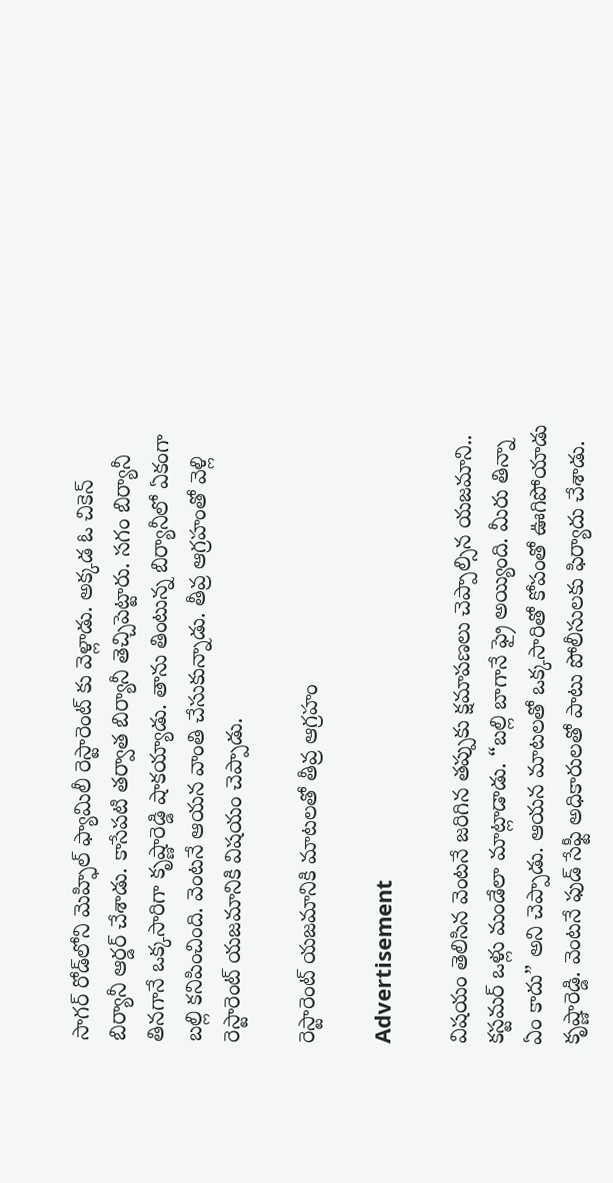సాగర్ రోడ్‌లోని మెహ్ఫిల్ ఫ్యామిలీ రెస్టారెంట్‌ కు వెళ్లాడు. అక్కడ ఓ చికెన్ బిర్యానీ ఆర్డర్ చేశాడు. కాసేపటి తర్వాత బిర్యానీ తెచ్చిపెట్టారు. సగం బిర్యానీ తినగానే ఒక్కసారిగా కృష్ణారెడ్డి షాకయ్యాడు. తాను తింటున్న బిర్యానీలో ఏకంగా బల్లి కనిపించింది. వెంటనే ఆయన వాంతి చేసుకున్నాడు. తీవ్ర ఆగ్రహంతో వెళ్లి రెస్టారెంట్ యజమానికి విషయం చెప్పాడు.

రెస్టారెంట్ యజమానికి మాటలతో తీవ్ర ఆగ్రహం

Advertisement

విషయం తెలిసిన వెంటనే జరిగిన తప్పుకు క్షమాపణలు చెప్పాల్సిన యజమాని.. కస్టమర్ ఒళ్లు మండేలా మాట్లాడాడు. “బల్లి బాగానే ఫ్రై అయ్యింది. మీరు తిన్నా ఏం కాదు” అని చెప్పాడు. ఆయన మాటలతో ఒక్కసారితో కోపంతో ఊగిపోయాడు కృష్ణారెడ్డి. వెంటనే ఫుడ్ సేఫ్టీ అధికారులతో పాటు పోలీసులకు ఫిర్యాదు చేశాడు.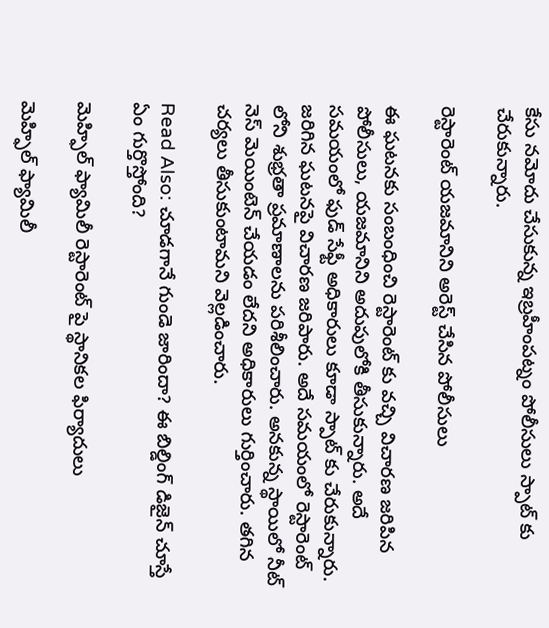కేసు నమోదు చేసుకున్న ఇబ్రహీంపట్నం పోలీసులు స్పాట్ కు చేరుకున్నారు.

రెస్టారెంట్ యజమానిని అరెస్ట్ చేసిన పోలీసులు

ఈ ఘటనకు సంబంధించి రెస్టారెంట్ కు వచ్చి విచారణ జరిపిన పోలీసులు, యజమానిని అదుపులోకి తీసుకున్నారు. అదే సమయంలో ఫుడ్ సేఫ్టీ అధికారులు కూడా స్పాట్ కు చేరుకున్నారు. జరిగిన ఘటనపై విచారణ జరిపారు. అదే సమయంలో రెస్టారెంట్ లోని శుభ్రతా ప్రమాణాలను పరిశీలించారు. అనకున్న స్థాయిలో నీట్ నెస్ మెయింటెన్ చేయడం లేదని అధికారులు గుర్తించారు. తగిన చర్యలు తీసుకుంటామని వెల్లడించారు.

Read Also: చూడగానే గుండె జారిందా? ఈ బిల్డింగ్ డిజైన్ చూస్తే ఏం గుర్తొస్తోంది?

మెహ్ఫిల్ ఫ్యామిలీ రెస్టారెంట్‌ పై స్థానికల ఫిర్యాదులు

మెహ్ఫిల్ ఫ్యామిలీ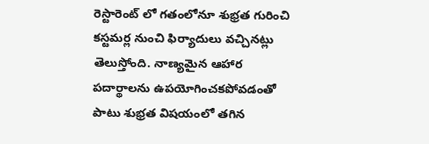రెస్టారెంట్‌ లో గతంలోనూ శుభ్రత గురించి కస్టమర్ల నుంచి ఫిర్యాదులు వచ్చినట్లు తెలుస్తోంది. నాణ్యమైన ఆహార పదార్థాలను ఉపయోగించకపోవడంతో పాటు శుభ్రత విషయంలో తగిన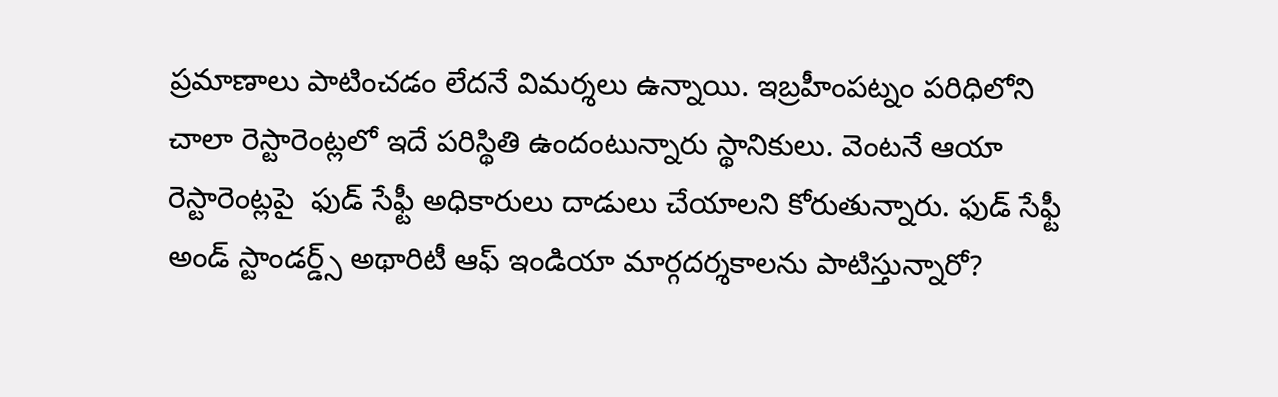ప్రమాణాలు పాటించడం లేదనే విమర్శలు ఉన్నాయి. ఇబ్రహీంపట్నం పరిధిలోని చాలా రెస్టారెంట్లలో ఇదే పరిస్థితి ఉందంటున్నారు స్థానికులు. వెంటనే ఆయా రెస్టారెంట్లపై  ఫుడ్ సేఫ్టీ అధికారులు దాడులు చేయాలని కోరుతున్నారు. ఫుడ్ సేఫ్టీ అండ్ స్టాండర్డ్స్ అథారిటీ ఆఫ్ ఇండియా మార్గదర్శకాలను పాటిస్తున్నారో?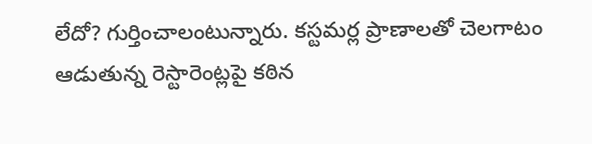లేదో? గుర్తించాలంటున్నారు. కస్టమర్ల ప్రాణాలతో చెలగాటం ఆడుతున్న రెస్టారెంట్లపై కఠిన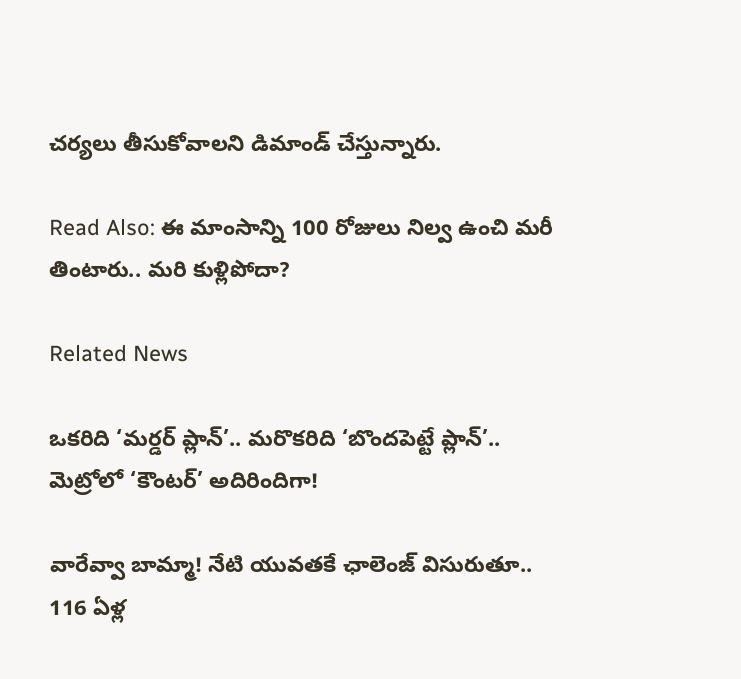చర్యలు తీసుకోవాలని డిమాండ్ చేస్తున్నారు.

Read Also: ఈ మాంసాన్ని 100 రోజులు నిల్వ ఉంచి మరీ తింటారు.. మరి కుళ్లిపోదా?

Related News

ఒకరిది ‘మర్డర్ ప్లాన్’.. మరొకరిది ‘బొందపెట్టే ప్లాన్’.. మెట్రోలో ‘కౌంటర్’ అదిరిందిగా!

వారేవ్వా బామ్మా! నేటి యువతకే ఛాలెంజ్ విసురుతూ.. 116 ఏళ్ల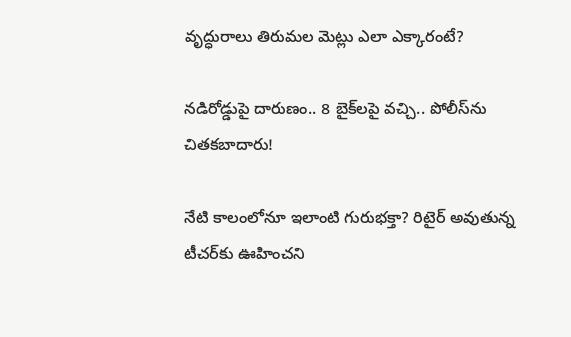వృద్ధురాలు తిరుమల మెట్లు ఎలా ఎక్కారంటే?

నడిరోడ్డుపై దారుణం.. 8 బైక్‌లపై వచ్చి.. పోలీస్‌ను చితకబాదారు!

నేటి కాలంలోనూ ఇలాంటి గురుభక్తా? రిటైర్ అవుతున్న టీచర్‌కు ఊహించని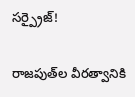సర్ప్రైజ్!

రాజపుత్‌ల వీరత్వానికి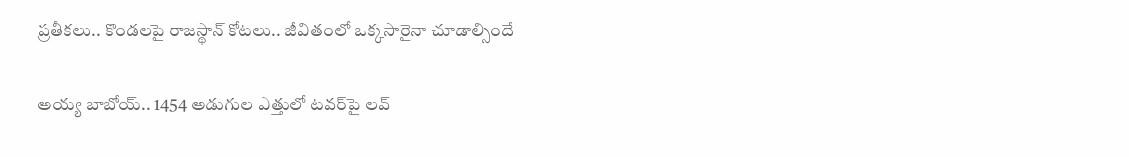ప్రతీకలు.. కొండలపై రాజస్థాన్ కోటలు.. జీవితంలో ఒక్కసారైనా చూడాల్సిందే

అయ్య బాబోయ్.. 1454 అడుగుల ఎత్తులో టవర్‌పై లవ్‌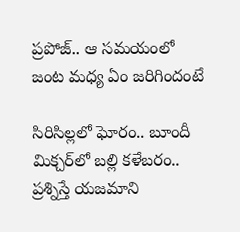ప్రపోజ్‌.. ఆ సమయంలో జంట మధ్య ఏం జరిగిందంటే

సిరిసిల్లలో ఘోరం.. బూందీ మిక్చర్‌లో బల్లి కళేబరం.. ప్రశ్నిస్తే యజమాని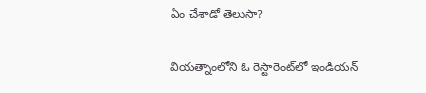ఏం చేశాడో తెలుసా?

వియత్నాంలోని ఓ రెస్టారెంట్‌లో ఇండియన్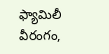ఫ్యామిలీ వీరంగం,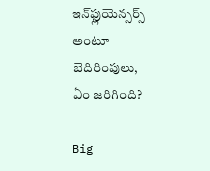ఇన్‌ఫ్లుయెన్సర్స్ అంటూ బెదిరింపులు, ఏం జరిగింది?

Big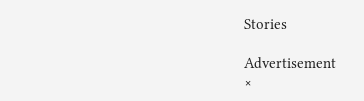Stories

Advertisement
×